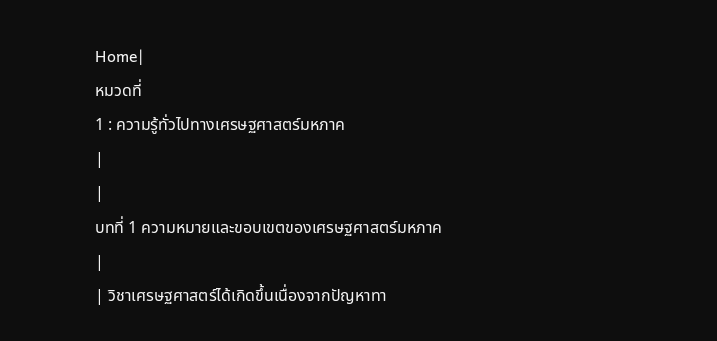Home|
หมวดที่
1 : ความรู้ทั่วไปทางเศรษฐศาสตร์มหภาค
|
|
บทที่ 1 ความหมายและขอบเขตของเศรษฐศาสตร์มหภาค
|
| วิชาเศรษฐศาสตร์ได้เกิดขึ้นเนื่องจากปัญหาทา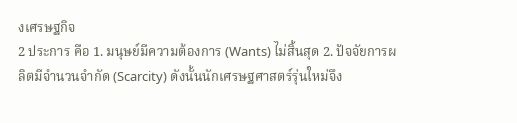งเศรษฐกิจ
2 ประการ คือ 1. มนุษย์มีความต้องการ (Wants) ไม่สิ้นสุด 2. ปัจจัยการผลิตมีจำนวนจำกัด (Scarcity) ดังนั้นนักเศรษฐศาสตร์รุ่นใหม่จึง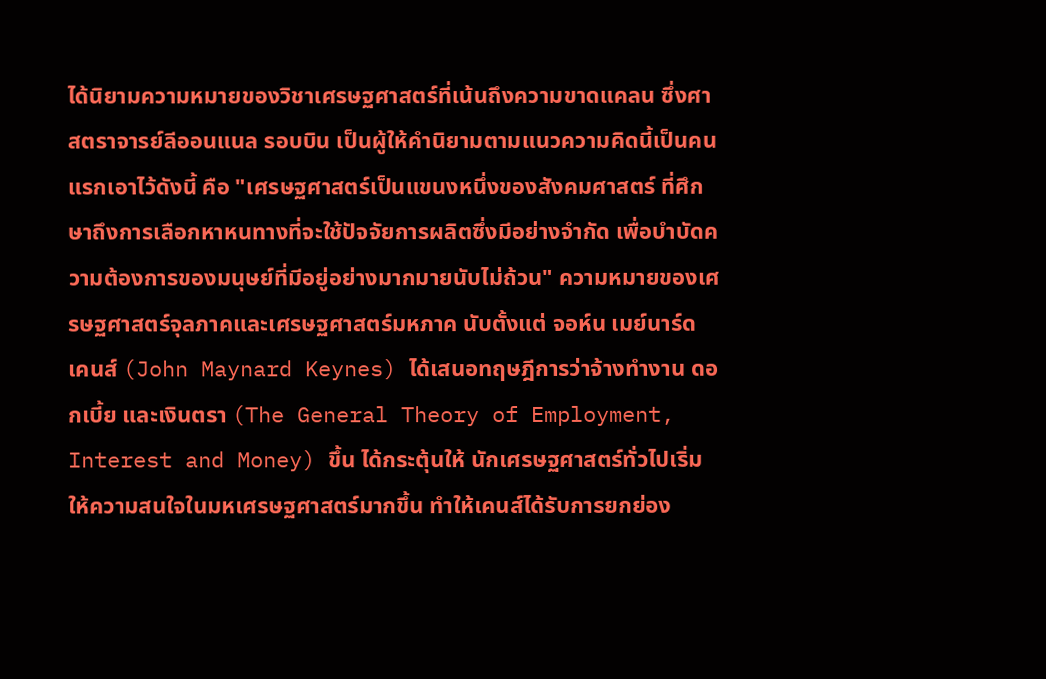ได้นิยามความหมายของวิชาเศรษฐศาสตร์ที่เน้นถึงความขาดแคลน ซึ่งศาสตราจารย์ลีออนแนล รอบบิน เป็นผู้ให้คำนิยามตามแนวความคิดนี้เป็นคนแรกเอาไว้ดังนี้ คือ "เศรษฐศาสตร์เป็นแขนงหนึ่งของสังคมศาสตร์ ที่ศึกษาถึงการเลือกหาหนทางที่จะใช้ปัจจัยการผลิตซึ่งมีอย่างจำกัด เพื่อบำบัดความต้องการของมนุษย์ที่มีอยู่อย่างมากมายนับไม่ถ้วน" ความหมายของเศรษฐศาสตร์จุลภาคและเศรษฐศาสตร์มหภาค นับตั้งแต่ จอห์น เมย์นาร์ด เคนส์ (John Maynard Keynes) ได้เสนอทฤษฎีการว่าจ้างทำงาน ดอกเบี้ย และเงินตรา (The General Theory of Employment, Interest and Money) ขึ้น ได้กระตุ้นให้ นักเศรษฐศาสตร์ทั่วไปเริ่มให้ความสนใจในมหเศรษฐศาสตร์มากขึ้น ทำให้เคนส์ได้รับการยกย่อง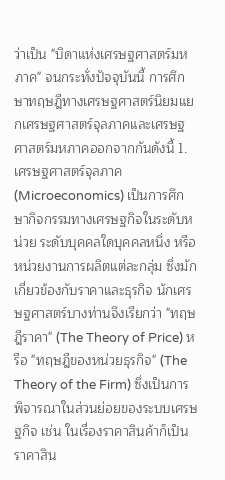ว่าเป็น "บิดาแห่งเศรษฐศาสตร์มหภาค" จนกระทั่งปัจจุบันนี้ การศึกษาทฤษฎีทางเศรษฐศาสตร์นิยมแยกเศรษฐศาสตร์จุลภาคและเศรษฐศาสตร์มหภาคออกจากกันดังนี้ 1. เศรษฐศาสตร์จุลภาค (Microeconomics) เป็นการศึกษากิจกรรมทางเศรษฐกิจในระดับหน่วย ระดับบุคคลใดบุคคลหนึ่ง หรือหน่วยงานการผลิตแต่ละกลุ่ม ซึ่งมักเกี่ยวข้องกับราคาและธุรกิจ นักเศรษฐศาสตร์บางท่านจึงเรียกว่า "ทฤษฎีราคา" (The Theory of Price) หรือ "ทฤษฎีของหน่วยธุรกิจ" (The Theory of the Firm) ซึ่งเป็นการพิจารณาในส่วนย่อยของระบบเศรษฐกิจ เช่น ในเรื่องราคาสินค้าก็เป็นราคาสิน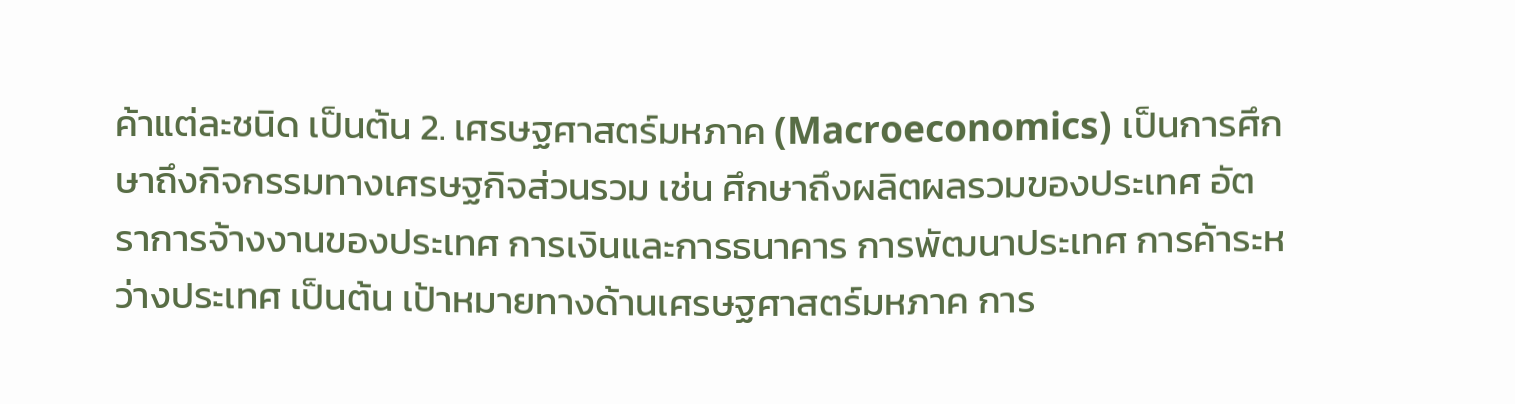ค้าแต่ละชนิด เป็นต้น 2. เศรษฐศาสตร์มหภาค (Macroeconomics) เป็นการศึกษาถึงกิจกรรมทางเศรษฐกิจส่วนรวม เช่น ศึกษาถึงผลิตผลรวมของประเทศ อัตราการจ้างงานของประเทศ การเงินและการธนาคาร การพัฒนาประเทศ การค้าระหว่างประเทศ เป็นต้น เป้าหมายทางด้านเศรษฐศาสตร์มหภาค การ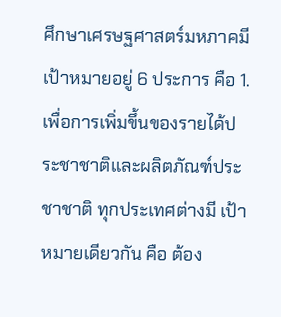ศึกษาเศรษฐศาสตร์มหภาคมีเป้าหมายอยู่ 6 ประการ คือ 1. เพื่อการเพิ่มขึ้นของรายได้ประชาชาติและผลิตภัณฑ์ประชาชาติ ทุกประเทศต่างมี เป้าหมายเดียวกัน คือ ต้อง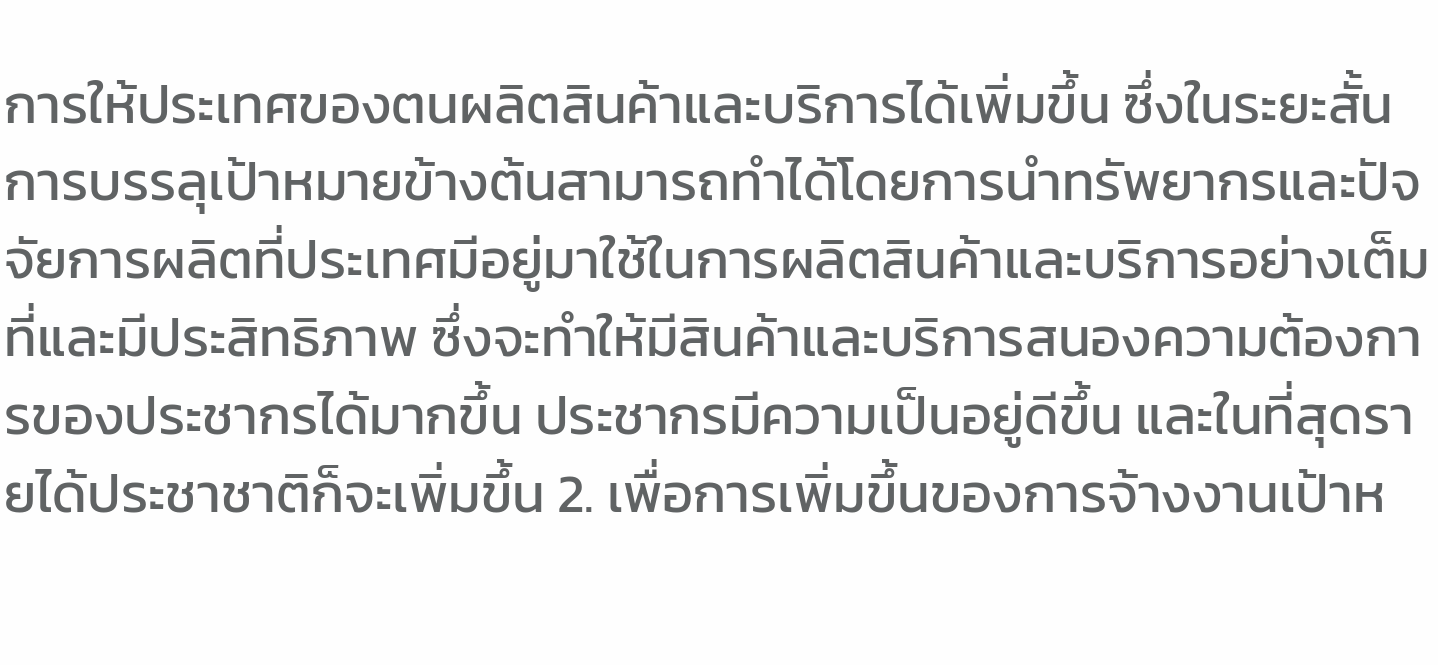การให้ประเทศของตนผลิตสินค้าและบริการได้เพิ่มขึ้น ซึ่งในระยะสั้นการบรรลุเป้าหมายข้างต้นสามารถทำได้โดยการนำทรัพยากรและปัจจัยการผลิตที่ประเทศมีอยู่มาใช้ในการผลิตสินค้าและบริการอย่างเต็มที่และมีประสิทธิภาพ ซึ่งจะทำให้มีสินค้าและบริการสนองความต้องการของประชากรได้มากขึ้น ประชากรมีความเป็นอยู่ดีขึ้น และในที่สุดรายได้ประชาชาติก็จะเพิ่มขึ้น 2. เพื่อการเพิ่มขึ้นของการจ้างงานเป้าห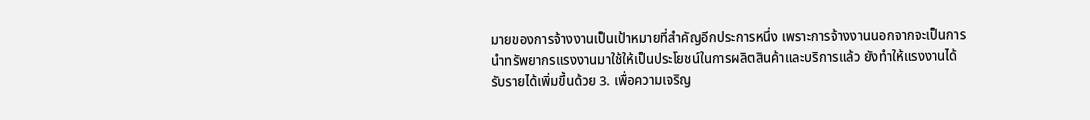มายของการจ้างงานเป็นเป้าหมายที่สำคัญอีกประการหนึ่ง เพราะการจ้างงานนอกจากจะเป็นการนำทรัพยากรแรงงานมาใช้ให้เป็นประโยชน์ในการผลิตสินค้าและบริการแล้ว ยังทำให้แรงงานได้รับรายได้เพิ่มขึ้นด้วย 3. เพื่อความเจริญ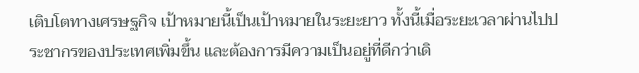เติบโตทางเศรษฐกิจ เป้าหมายนี้เป็นเป้าหมายในระยะยาว ทั้งนี้เมื่อระยะเวลาผ่านไปประชากรของประเทศเพิ่มขึ้น และต้องการมีความเป็นอยู่ที่ดีกว่าเดิ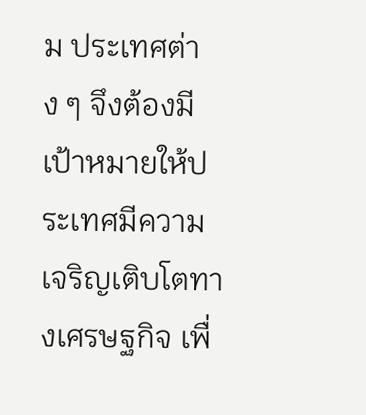ม ประเทศต่าง ๆ จึงต้องมีเป้าหมายให้ประเทศมีความเจริญเติบโตทางเศรษฐกิจ เพื่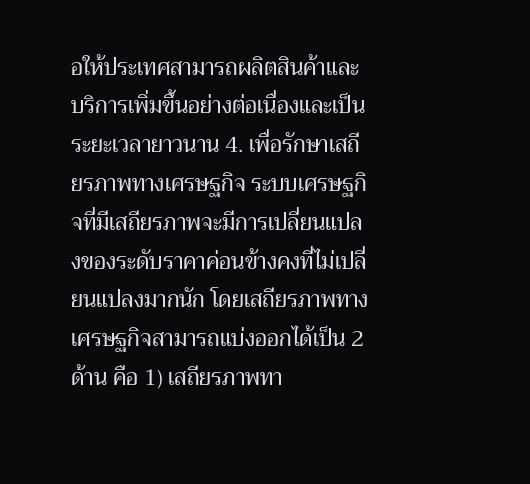อให้ประเทศสามารถผลิตสินค้าและบริการเพิ่มขึ้นอย่างต่อเนื่องและเป็นระยะเวลายาวนาน 4. เพื่อรักษาเสถียรภาพทางเศรษฐกิจ ระบบเศรษฐกิจที่มีเสถียรภาพจะมีการเปลี่ยนแปลงของระดับราคาค่อนข้างคงที่ไม่เปลี่ยนแปลงมากนัก โดยเสถียรภาพทางเศรษฐกิจสามารถแบ่งออกได้เป็น 2 ด้าน คือ 1) เสถียรภาพทา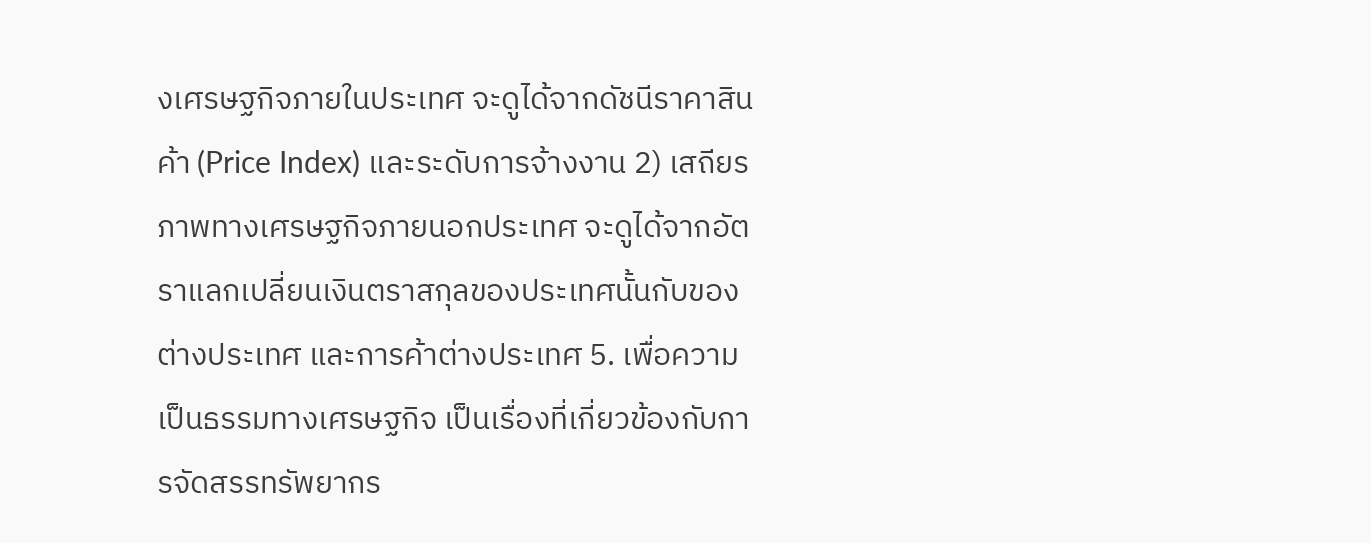งเศรษฐกิจภายในประเทศ จะดูได้จากดัชนีราคาสินค้า (Price Index) และระดับการจ้างงาน 2) เสถียรภาพทางเศรษฐกิจภายนอกประเทศ จะดูได้จากอัตราแลกเปลี่ยนเงินตราสกุลของประเทศนั้นกับของต่างประเทศ และการค้าต่างประเทศ 5. เพื่อความเป็นธรรมทางเศรษฐกิจ เป็นเรื่องที่เกี่ยวข้องกับการจัดสรรทรัพยากร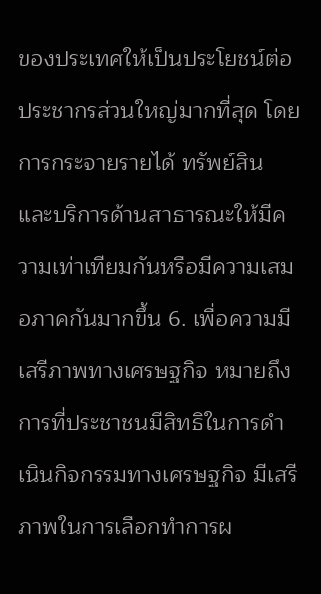ของประเทศให้เป็นประโยชน์ต่อประชากรส่วนใหญ่มากที่สุด โดยการกระจายรายได้ ทรัพย์สิน และบริการด้านสาธารณะให้มีความเท่าเทียมกันหรือมีความเสมอภาคกันมากขึ้น 6. เพื่อความมีเสรีภาพทางเศรษฐกิจ หมายถึง การที่ประชาชนมีสิทธิในการดำเนินกิจกรรมทางเศรษฐกิจ มีเสรีภาพในการเลือกทำการผ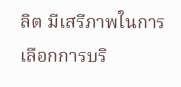ลิต มีเสรีภาพในการเลือกการบริ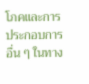โภคและการประกอบการอื่น ๆ ในทาง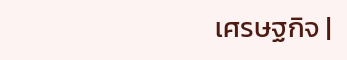เศรษฐกิจ |